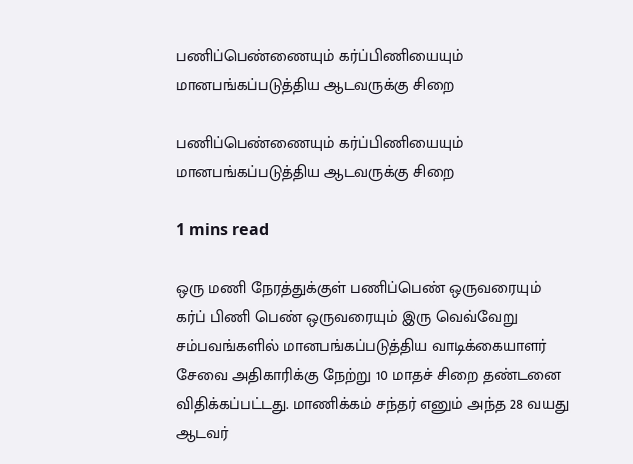பணிப்பெண்ணையும் கர்ப்பிணியையும் மானபங்கப்படுத்திய ஆடவருக்கு சிறை

பணிப்பெண்ணையும் கர்ப்பிணியையும் மானபங்கப்படுத்திய ஆடவருக்கு சிறை

1 mins read

ஒரு மணி நேரத்துக்குள் பணிப்பெண் ஒருவரையும் கர்ப் பிணி பெண் ஒருவரையும் இரு வெவ்வேறு சம்பவங்களில் மானபங்கப்படுத்திய வாடிக்கையாளர் சேவை அதிகாரிக்கு நேற்று 10 மாதச் சிறை தண்டனை விதிக்கப்பட்டது. மாணிக்கம் சந்தர் எனும் அந்த 28 வயது ஆடவர்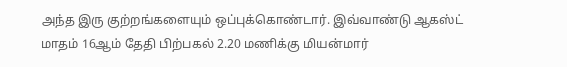அந்த இரு குற்றங்களையும் ஒப்புக்கொண்டார். இவ்வாண்டு ஆகஸ்ட் மாதம் 16ஆம் தேதி பிற்பகல் 2.20 மணிக்கு மியன்மார்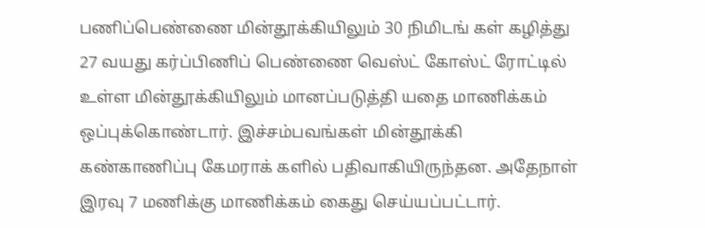பணிப்பெண்ணை மின்தூக்கியிலும் 30 நிமிடங் கள் கழித்து 27 வயது கர்ப்பிணிப் பெண்ணை வெஸ்ட் கோஸ்ட் ரோட்டில் உள்ள மின்தூக்கியிலும் மானப்படுத்தி யதை மாணிக்கம் ஒப்புக்கொண்டார். இச்சம்பவங்கள் மின்தூக்கி கண்காணிப்பு கேமராக் களில் பதிவாகியிருந்தன. அதேநாள் இரவு 7 மணிக்கு மாணிக்கம் கைது செய்யப்பட்டார்.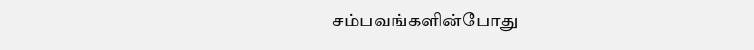சம்பவங்களின்போது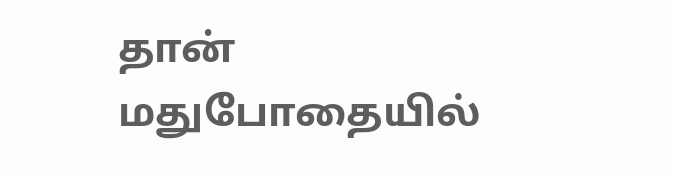தான் மதுபோதையில்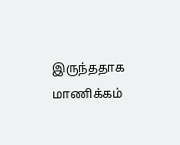இருந்ததாக மாணிக்கம்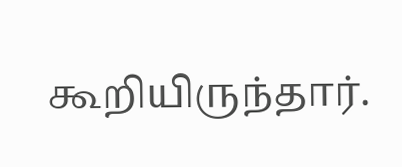கூறியிருந்தார்.